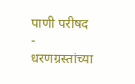पाणी परीषद
-
धरणग्रस्तांच्या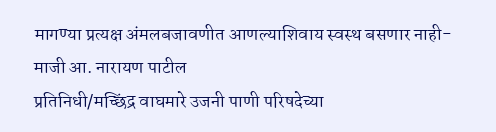मागण्या प्रत्यक्ष अंमलबजावणीत आणल्याशिवाय स्वस्थ बसणार नाही- माजी आ. नारायण पाटील
प्रतिनिधी/मच्छिंद्र वाघमारे उजनी पाणी परिषदेच्या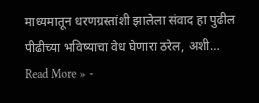माध्यमातून धरणग्रस्तांशी झालेला संवाद हा पुढील पीढीच्या भविष्याचा वेध घेणारा ठरेल, अशी…
Read More » -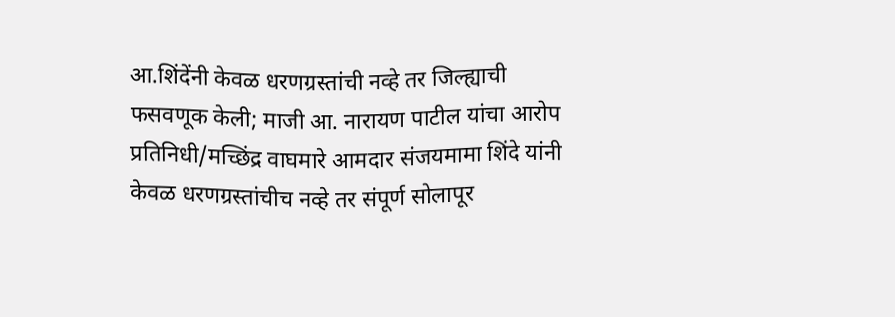आ.शिंदेंनी केवळ धरणग्रस्तांची नव्हे तर जिल्ह्याची फसवणूक केली; माजी आ. नारायण पाटील यांचा आरोप
प्रतिनिधी/मच्छिंद्र वाघमारे आमदार संजयमामा शिंदे यांनी केवळ धरणग्रस्तांचीच नव्हे तर संपूर्ण सोलापूर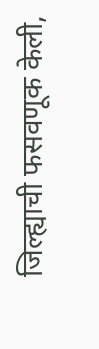जिल्ह्याची फसवणूक केली,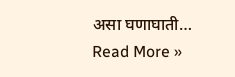असा घणाघाती…
Read More »